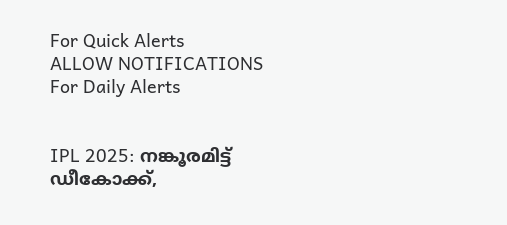For Quick Alerts
ALLOW NOTIFICATIONS
For Daily Alerts


IPL 2025: നങ്കൂരമിട്ട് ഡീകോക്ക്,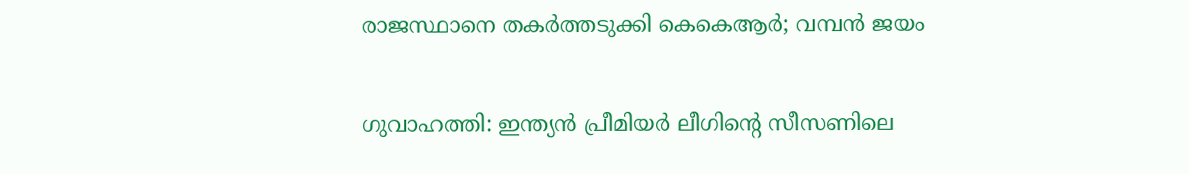രാജസ്ഥാനെ തകര്‍ത്തടുക്കി കെകെആര്‍; വമ്പന്‍ ജയം

ഗുവാഹത്തി: ഇന്ത്യന്‍ പ്രീമിയര്‍ ലീഗിന്റെ സീസണിലെ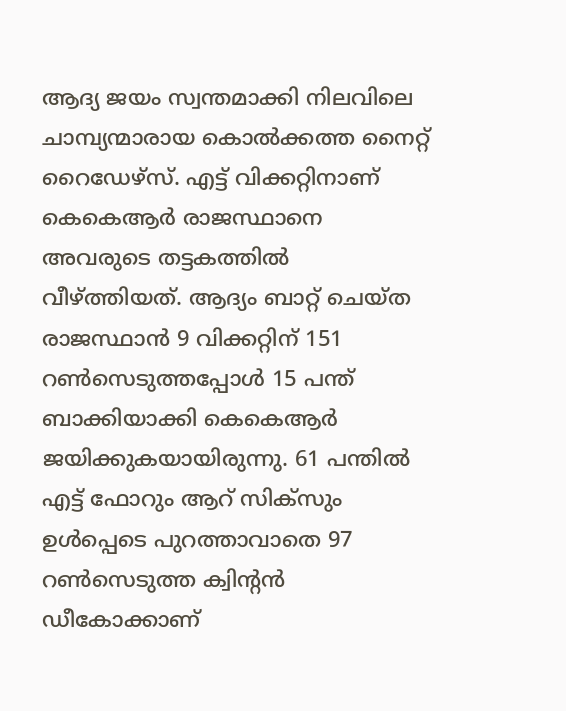ആദ്യ ജയം സ്വന്തമാക്കി നിലവിലെ ചാമ്പ്യന്മാരായ കൊല്‍ക്കത്ത നൈറ്റ് റൈഡേഴ്‌സ്. എട്ട് വിക്കറ്റിനാണ് കെകെആര്‍ രാജസ്ഥാനെ അവരുടെ തട്ടകത്തില്‍ വീഴ്ത്തിയത്. ആദ്യം ബാറ്റ് ചെയ്ത രാജസ്ഥാന്‍ 9 വിക്കറ്റിന് 151 റണ്‍സെടുത്തപ്പോള്‍ 15 പന്ത് ബാക്കിയാക്കി കെകെആര്‍ ജയിക്കുകയായിരുന്നു. 61 പന്തില്‍ എട്ട് ഫോറും ആറ് സിക്‌സും ഉള്‍പ്പെടെ പുറത്താവാതെ 97 റണ്‍സെടുത്ത ക്വിന്റന്‍ ഡീകോക്കാണ്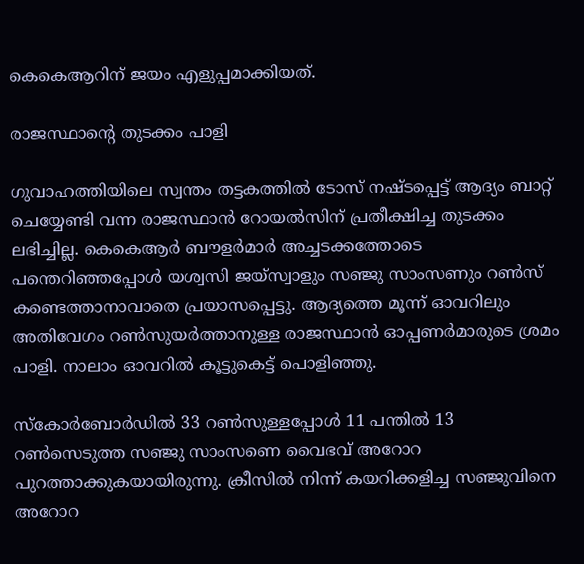കെകെആറിന് ജയം എളുപ്പമാക്കിയത്.

രാജസ്ഥാന്റെ തുടക്കം പാളി

ഗുവാഹത്തിയിലെ സ്വന്തം തട്ടകത്തില്‍ ടോസ് നഷ്ടപ്പെട്ട് ആദ്യം ബാറ്റ് ചെയ്യേണ്ടി വന്ന രാജസ്ഥാന്‍ റോയല്‍സിന് പ്രതീക്ഷിച്ച തുടക്കം ലഭിച്ചില്ല. കെകെആര്‍ ബൗളര്‍മാര്‍ അച്ചടക്കത്തോടെ പന്തെറിഞ്ഞപ്പോള്‍ യശ്വസി ജയ്‌സ്വാളും സഞ്ജു സാംസണും റണ്‍സ് കണ്ടെത്താനാവാതെ പ്രയാസപ്പെട്ടു. ആദ്യത്തെ മൂന്ന് ഓവറിലും അതിവേഗം റണ്‍സുയര്‍ത്താനുള്ള രാജസ്ഥാന്‍ ഓപ്പണര്‍മാരുടെ ശ്രമം പാളി. നാലാം ഓവറില്‍ കൂട്ടുകെട്ട് പൊളിഞ്ഞു.

സ്‌കോര്‍ബോര്‍ഡില്‍ 33 റണ്‍സുള്ളപ്പോള്‍ 11 പന്തില്‍ 13 റണ്‍സെടുത്ത സഞ്ജു സാംസണെ വൈഭവ് അറോറ പുറത്താക്കുകയായിരുന്നു. ക്രീസില്‍ നിന്ന് കയറിക്കളിച്ച സഞ്ജുവിനെ അറോറ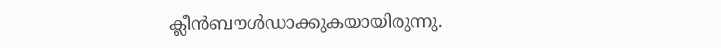ക്ലീന്‍ബൗള്‍ഡാക്കുകയായിരുന്നു.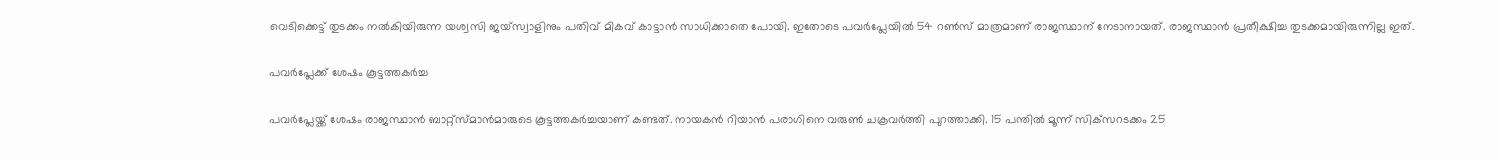വെടിക്കെട്ട് തുടക്കം നല്‍കിയിരുന്ന യശ്വസി ജയ്‌സ്വാളിനും പതിവ് മികവ് കാട്ടാന്‍ സാധിക്കാതെ പോയി. ഇതോടെ പവര്‍പ്ലേയില്‍ 54 റണ്‍സ് മാത്രമാണ് രാജസ്ഥാന് നേടാനായത്. രാജസ്ഥാന്‍ പ്രതീക്ഷിച്ച തുടക്കമായിരുന്നില്ല ഇത്.

പവര്‍പ്ലേക്ക് ശേഷം കൂട്ടത്തകര്‍ച്ച

പവര്‍പ്ലേയ്ക്ക് ശേഷം രാജസ്ഥാന്‍ ബാറ്റ്‌സ്മാന്‍മാരുടെ കൂട്ടത്തകര്‍ച്ചയാണ് കണ്ടത്. നായകന്‍ റിയാന്‍ പരാഗിനെ വരുണ്‍ ചക്രവര്‍ത്തി പുറത്താക്കി. 15 പന്തില്‍ മൂന്ന് സിക്‌സറടക്കം 25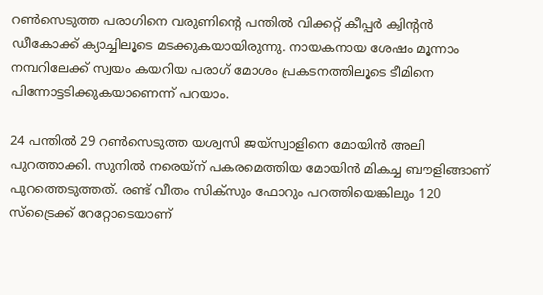റണ്‍സെടുത്ത പരാഗിനെ വരുണിന്റെ പന്തില്‍ വിക്കറ്റ് കീപ്പര്‍ ക്വിന്റന്‍ ഡീകോക്ക് ക്യാച്ചിലൂടെ മടക്കുകയായിരുന്നു. നായകനായ ശേഷം മൂന്നാം നമ്പറിലേക്ക് സ്വയം കയറിയ പരാഗ് മോശം പ്രകടനത്തിലൂടെ ടീമിനെ പിന്നോട്ടടിക്കുകയാണെന്ന് പറയാം.

24 പന്തില്‍ 29 റണ്‍സെടുത്ത യശ്വസി ജയ്‌സ്വാളിനെ മോയിന്‍ അലി പുറത്താക്കി. സുനില്‍ നരെയ്‌ന് പകരമെത്തിയ മോയിന്‍ മികച്ച ബൗളിങ്ങാണ് പുറത്തെടുത്തത്. രണ്ട് വീതം സിക്‌സും ഫോറും പറത്തിയെങ്കിലും 120 സ്‌ട്രൈക്ക് റേറ്റോടെയാണ്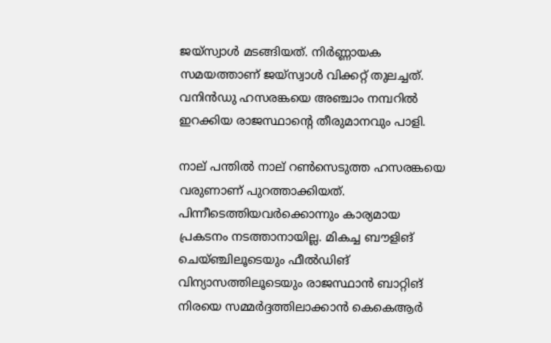ജയ്‌സ്വാള്‍ മടങ്ങിയത്. നിര്‍ണ്ണായക സമയത്താണ് ജയ്‌സ്വാള്‍ വിക്കറ്റ് തുലച്ചത്. വനിന്‍ഡു ഹസരങ്കയെ അഞ്ചാം നമ്പറില്‍ ഇറക്കിയ രാജസ്ഥാന്റെ തീരുമാനവും പാളി.

നാല് പന്തില്‍ നാല് റണ്‍സെടുത്ത ഹസരങ്കയെ വരുണാണ് പുറത്താക്കിയത്. പിന്നീടെത്തിയവര്‍ക്കൊന്നും കാര്യമായ പ്രകടനം നടത്താനായില്ല. മികച്ച ബൗളിങ് ചെയ്ഞ്ചിലൂടെയും ഫീല്‍ഡിങ് വിന്യാസത്തിലൂടെയും രാജസ്ഥാന്‍ ബാറ്റിങ് നിരയെ സമ്മര്‍ദ്ദത്തിലാക്കാന്‍ കെകെആര്‍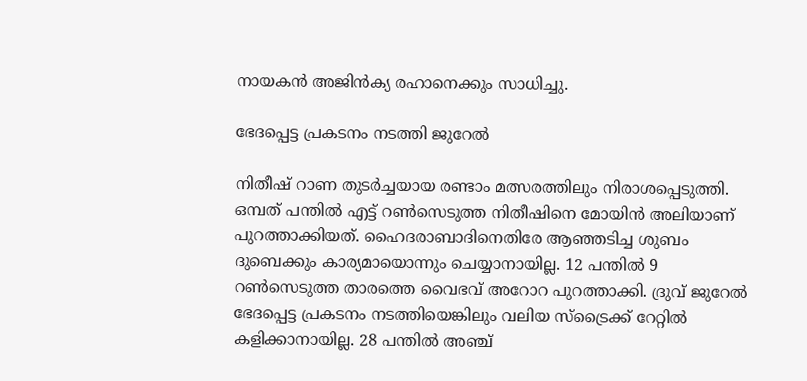നായകന്‍ അജിന്‍ക്യ രഹാനെക്കും സാധിച്ചു.

ഭേദപ്പെട്ട പ്രകടനം നടത്തി ജുറേല്‍

നിതീഷ് റാണ തുടര്‍ച്ചയായ രണ്ടാം മത്സരത്തിലും നിരാശപ്പെടുത്തി. ഒമ്പത് പന്തില്‍ എട്ട് റണ്‍സെടുത്ത നിതീഷിനെ മോയിന്‍ അലിയാണ് പുറത്താക്കിയത്. ഹൈദരാബാദിനെതിരേ ആഞ്ഞടിച്ച ശുബം ദുബെക്കും കാര്യമായൊന്നും ചെയ്യാനായില്ല. 12 പന്തില്‍ 9 റണ്‍സെടുത്ത താരത്തെ വൈഭവ് അറോറ പുറത്താക്കി. ദ്രുവ് ജുറേല്‍ ഭേദപ്പെട്ട പ്രകടനം നടത്തിയെങ്കിലും വലിയ സ്‌ട്രൈക്ക് റേറ്റില്‍ കളിക്കാനായില്ല. 28 പന്തില്‍ അഞ്ച്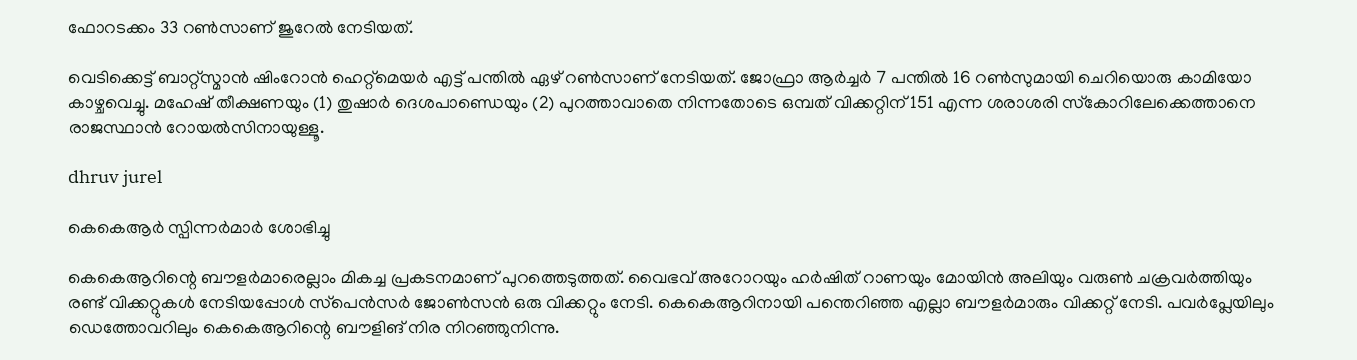ഫോറടക്കം 33 റണ്‍സാണ് ജുറേല്‍ നേടിയത്.

വെടിക്കെട്ട് ബാറ്റ്‌സ്മാന്‍ ഷിംറോന്‍ ഹെറ്റ്‌മെയര്‍ എട്ട് പന്തില്‍ ഏഴ് റണ്‍സാണ് നേടിയത്. ജോഫ്രാ ആര്‍ച്ചര്‍ 7 പന്തില്‍ 16 റണ്‍സുമായി ചെറിയൊരു കാമിയോ കാഴ്ചവെച്ചു. മഹേഷ് തീക്ഷണയും (1) തുഷാര്‍ ദെശപാണ്ഡെയും (2) പുറത്താവാതെ നിന്നതോടെ ഒമ്പത് വിക്കറ്റിന് 151 എന്ന ശരാശരി സ്‌കോറിലേക്കെത്താനെ രാജസ്ഥാന്‍ റോയല്‍സിനായുള്ളൂ.

dhruv jurel

കെകെആര്‍ സ്പിന്നര്‍മാര്‍ ശോഭിച്ചു

കെകെആറിന്റെ ബൗളര്‍മാരെല്ലാം മികച്ച പ്രകടനമാണ് പുറത്തെടുത്തത്. വൈഭവ് അറോറയും ഹര്‍ഷിത് റാണയും മോയിന്‍ അലിയും വരുണ്‍ ചക്രവര്‍ത്തിയും രണ്ട് വിക്കറ്റുകള്‍ നേടിയപ്പോള്‍ സ്‌പെന്‍സര്‍ ജോണ്‍സന്‍ ഒരു വിക്കറ്റും നേടി. കെകെആറിനായി പന്തെറിഞ്ഞ എല്ലാ ബൗളര്‍മാരും വിക്കറ്റ് നേടി. പവര്‍പ്ലേയിലും ഡെത്തോവറിലും കെകെആറിന്റെ ബൗളിങ് നിര നിറഞ്ഞുനിന്നു.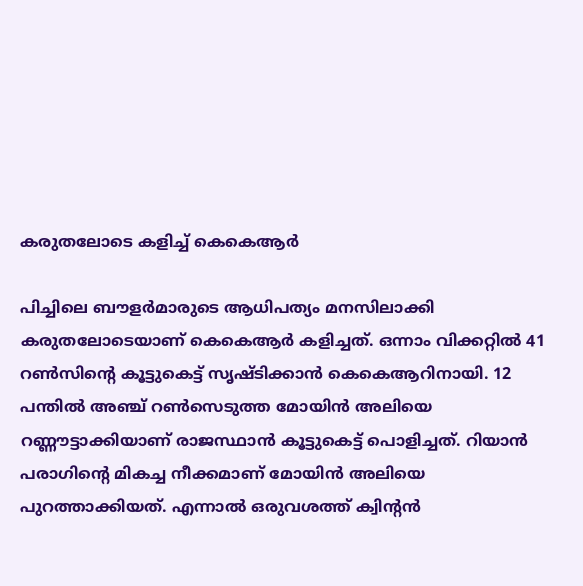കരുതലോടെ കളിച്ച് കെകെആര്‍

പിച്ചിലെ ബൗളര്‍മാരുടെ ആധിപത്യം മനസിലാക്കി കരുതലോടെയാണ് കെകെആര്‍ കളിച്ചത്. ഒന്നാം വിക്കറ്റില്‍ 41 റണ്‍സിന്റെ കൂട്ടുകെട്ട് സൃഷ്ടിക്കാന്‍ കെകെആറിനായി. 12 പന്തില്‍ അഞ്ച് റണ്‍സെടുത്ത മോയിന്‍ അലിയെ റണ്ണൗട്ടാക്കിയാണ് രാജസ്ഥാന്‍ കൂട്ടുകെട്ട് പൊളിച്ചത്. റിയാന്‍ പരാഗിന്റെ മികച്ച നീക്കമാണ് മോയിന്‍ അലിയെ പുറത്താക്കിയത്. എന്നാല്‍ ഒരുവശത്ത് ക്വിന്റന്‍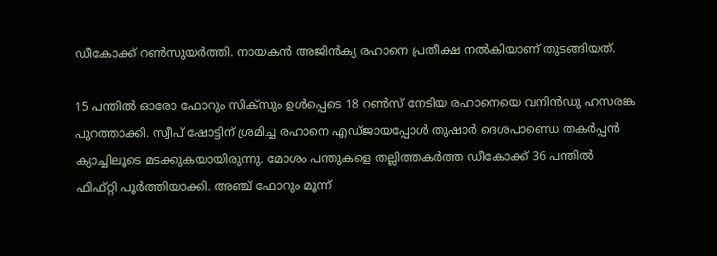ഡീകോക്ക് റണ്‍സുയര്‍ത്തി. നായകന്‍ അജിന്‍ക്യ രഹാനെ പ്രതീക്ഷ നല്‍കിയാണ് തുടങ്ങിയത്.

15 പന്തില്‍ ഓരോ ഫോറും സിക്‌സും ഉള്‍പ്പെടെ 18 റണ്‍സ് നേടിയ രഹാനെയെ വനിന്‍ഡു ഹസരങ്ക പുറത്താക്കി. സ്വീപ് ഷോട്ടിന് ശ്രമിച്ച രഹാനെ എഡ്ജായപ്പോള്‍ തുഷാര്‍ ദെശപാണ്ഡെ തകര്‍പ്പന്‍ ക്യാച്ചിലൂടെ മടക്കുകയായിരുന്നു. മോശം പന്തുകളെ തല്ലിത്തകര്‍ത്ത ഡീകോക്ക് 36 പന്തില്‍ ഫിഫ്റ്റി പൂര്‍ത്തിയാക്കി. അഞ്ച് ഫോറും മൂന്ന്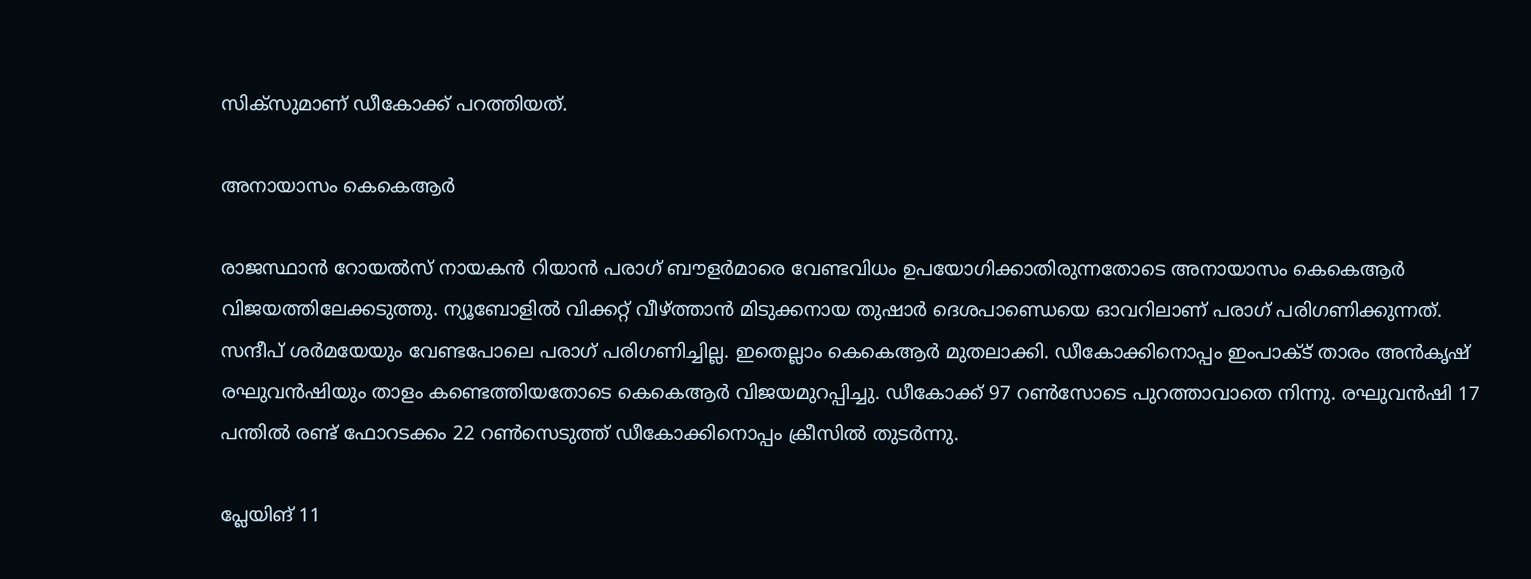സിക്‌സുമാണ് ഡീകോക്ക് പറത്തിയത്.

അനായാസം കെകെആര്‍

രാജസ്ഥാന്‍ റോയല്‍സ് നായകന്‍ റിയാന്‍ പരാഗ് ബൗളര്‍മാരെ വേണ്ടവിധം ഉപയോഗിക്കാതിരുന്നതോടെ അനായാസം കെകെആര്‍ വിജയത്തിലേക്കടുത്തു. ന്യൂബോളില്‍ വിക്കറ്റ് വീഴ്ത്താന്‍ മിടുക്കനായ തുഷാര്‍ ദെശപാണ്ഡെയെ ഓവറിലാണ് പരാഗ് പരിഗണിക്കുന്നത്. സന്ദീപ് ശര്‍മയേയും വേണ്ടപോലെ പരാഗ് പരിഗണിച്ചില്ല. ഇതെല്ലാം കെകെആര്‍ മുതലാക്കി. ഡീകോക്കിനൊപ്പം ഇംപാക്ട് താരം അന്‍കൃഷ് രഘുവന്‍ഷിയും താളം കണ്ടെത്തിയതോടെ കെകെആര്‍ വിജയമുറപ്പിച്ചു. ഡീകോക്ക് 97 റണ്‍സോടെ പുറത്താവാതെ നിന്നു. രഘുവന്‍ഷി 17 പന്തില്‍ രണ്ട് ഫോറടക്കം 22 റണ്‍സെടുത്ത് ഡീകോക്കിനൊപ്പം ക്രീസില്‍ തുടര്‍ന്നു.

പ്ലേയിങ് 11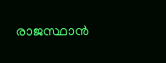രാജസ്ഥാന്‍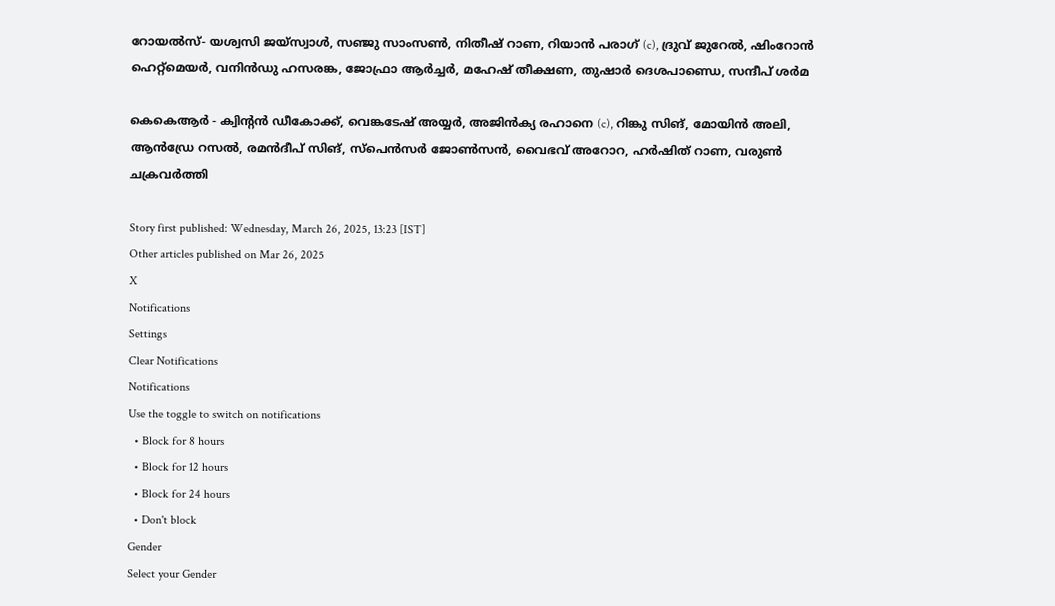റോയല്‍സ്- യശ്വസി ജയ്‌സ്വാള്‍, സഞ്ജു സാംസണ്‍, നിതീഷ് റാണ, റിയാന്‍ പരാഗ് (c), ദ്രുവ് ജുറേല്‍, ഷിംറോന്‍ ഹെറ്റ്‌മെയര്‍, വനിന്‍ഡു ഹസരങ്ക, ജോഫ്രാ ആര്‍ച്ചര്‍, മഹേഷ് തീക്ഷണ, തുഷാര്‍ ദെശപാണ്ഡെ, സന്ദീപ് ശര്‍മ

കെകെആര്‍ - ക്വിന്റന്‍ ഡീകോക്ക്, വെങ്കടേഷ് അയ്യര്‍, അജിന്‍ക്യ രഹാനെ (c), റിങ്കു സിങ്, മോയിന്‍ അലി, ആന്‍ഡ്രേ റസല്‍, രമന്‍ദീപ് സിങ്, സ്‌പെന്‍സര്‍ ജോണ്‍സന്‍, വൈഭവ് അറോറ, ഹര്‍ഷിത് റാണ, വരുണ്‍ ചക്രവര്‍ത്തി

Story first published: Wednesday, March 26, 2025, 13:23 [IST]
Other articles published on Mar 26, 2025
X
Notifications
Settings
Clear Notifications
Notifications
Use the toggle to switch on notifications
  • Block for 8 hours
  • Block for 12 hours
  • Block for 24 hours
  • Don't block
Gender
Select your Gender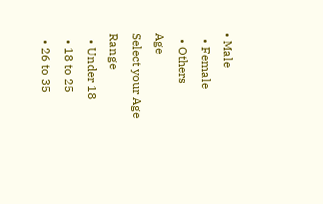• Male
  • Female
  • Others
Age
Select your Age Range
  • Under 18
  • 18 to 25
  • 26 to 35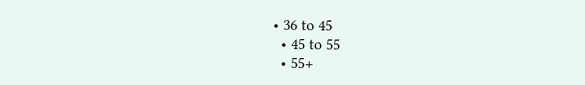• 36 to 45
  • 45 to 55
  • 55+